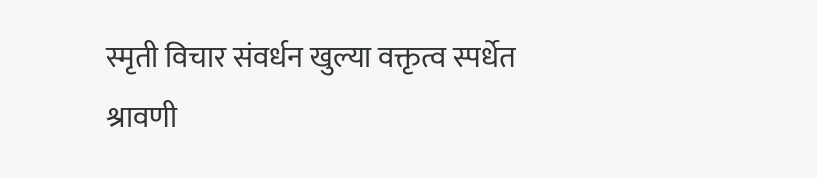स्मृती विचार संवर्धन खुल्या वक्तृत्व स्पर्धेत श्रावणी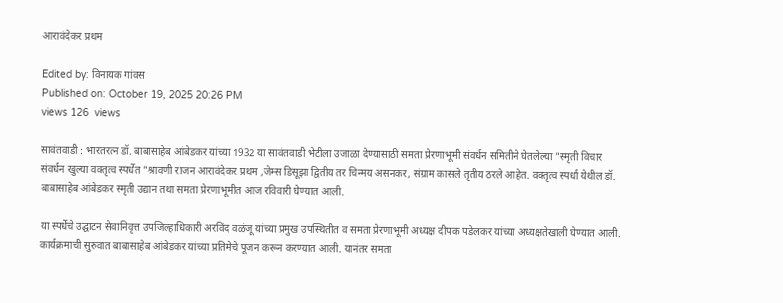आरावंदेकर प्रथम

Edited by: विनायक गांवस
Published on: October 19, 2025 20:26 PM
views 126  views

सावंतवाडी : भारतरत्न डॉ. बाबासाहेब आंबेडकर यांच्या 1932 या सावंतवाडी भेटीला उजाळा देण्यासाठी समता प्रेरणाभूमी संवर्धन समितीने घेतलेल्या "स्मृती विचार संवर्धन खुल्या वक्तृत्व स्पर्धेत "श्रावणी राजन आरावंदेकर प्रथम ,जेम्स डिसूझा द्वितीय तर चिन्मय असनकर, संग्राम कासले तृतीय ठरले आहेत. वक्तृत्व स्पर्धा येथील डॉ. बाबासाहेब आंबेडकर स्मृती उद्यान तथा समता प्रेरणाभूमीत आज रविवारी घेण्यात आली.

या स्पर्धेचे उद्घाटन सेवानिवृत्त उपजिल्हाधिकारी अरविंद वळंजू यांच्या प्रमुख उपस्थितीत व समता प्रेरणाभूमी अध्यक्ष दीपक पडेलकर यांच्या अध्यक्षतेखाली घेण्यात आली. कार्यक्रमाची सुरुवात बाबासाहेब आंबेडकर यांच्या प्रतिमेचे पूजन करून करण्यात आली. यानंतर समता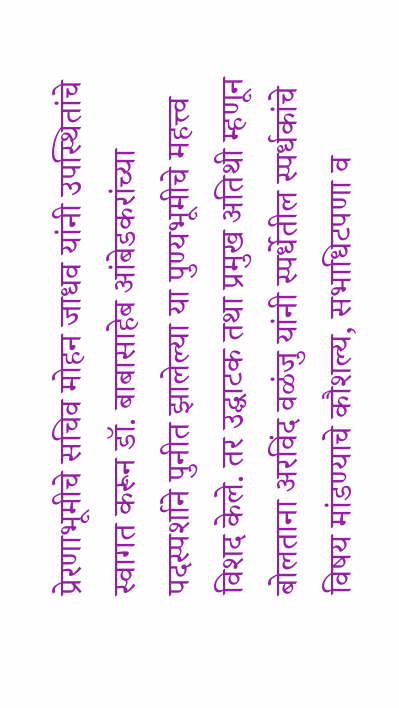प्रेरणाभूमीचे सचिव मोहन जाधव यांनी उपस्थितांचे स्वागत करून डॉ. बाबासाहेब आंबेडकरांच्या पदस्पर्शाने पुनीत झालेल्या या पुण्यभूमीचे महत्त्व विशद केले. तर उद्घाटक तथा प्रमुख अतिथी म्हणून बोलताना अरविंद वळंजु यांनी स्पर्धेतील स्पर्धकांचे विषय मांडण्याचे कौशल्य, सभाधिटपणा व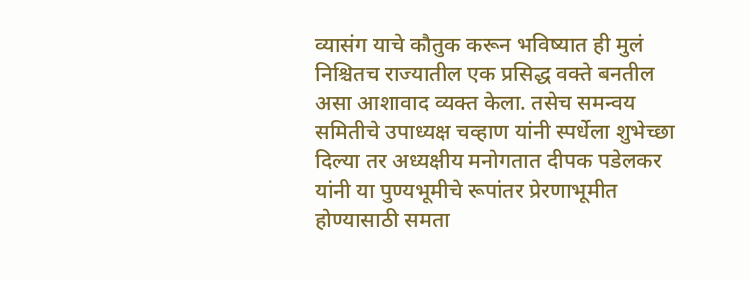व्यासंग याचे कौतुक करून भविष्यात ही मुलं निश्चितच राज्यातील एक प्रसिद्ध वक्ते बनतील असा आशावाद व्यक्त केला. तसेच समन्वय समितीचे उपाध्यक्ष चव्हाण यांनी स्पर्धेला शुभेच्छा दिल्या तर अध्यक्षीय मनोगतात दीपक पडेलकर यांनी या पुण्यभूमीचे रूपांतर प्रेरणाभूमीत होण्यासाठी समता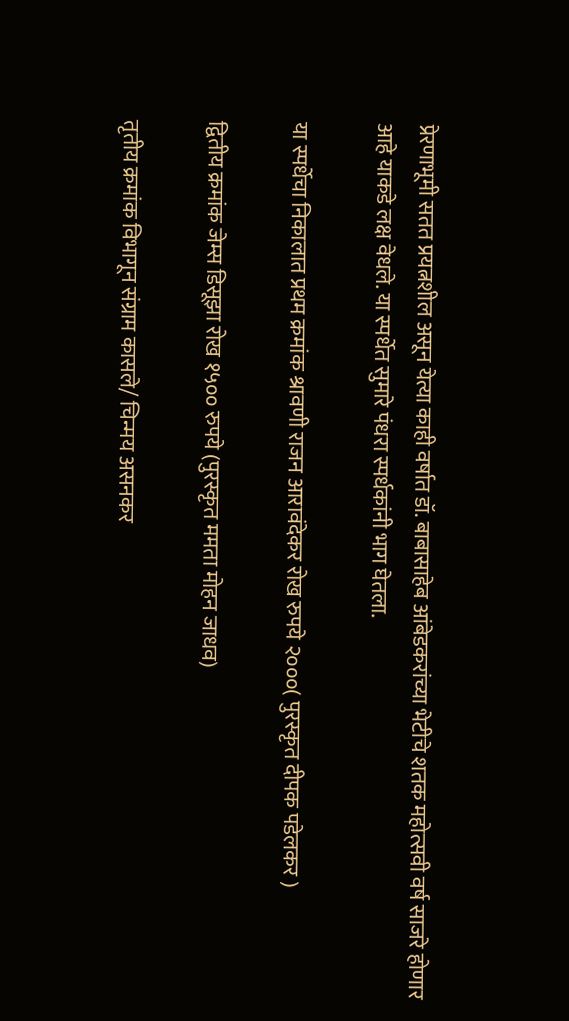प्रेरणाभूमी सतत प्रयत्नशील असून येत्या काही वर्षात डॉ. बाबासाहेब आंबेडकरांच्या भेटीचे शतक महोत्सवी वर्ष साजरे होणार आहे याकडे लक्ष वेधले. या स्पर्धेत सुमारे पंधरा स्पर्धकांनी भाग घेतला.

या स्पर्धेचा निकालात प्रथम क्रमांक श्रावणी राजन आरावंदेकर रोख रुपये २०००( पुरस्कृत दीपक पडेलकर )

द्वितीय क्रमांक जेम्स डिसूझा रोख १५०० रुपये (पुरस्कृत ममता मोहन जाधव)

तृतीय क्रमांक विभागून संग्राम कासले/ चिन्मय असनकर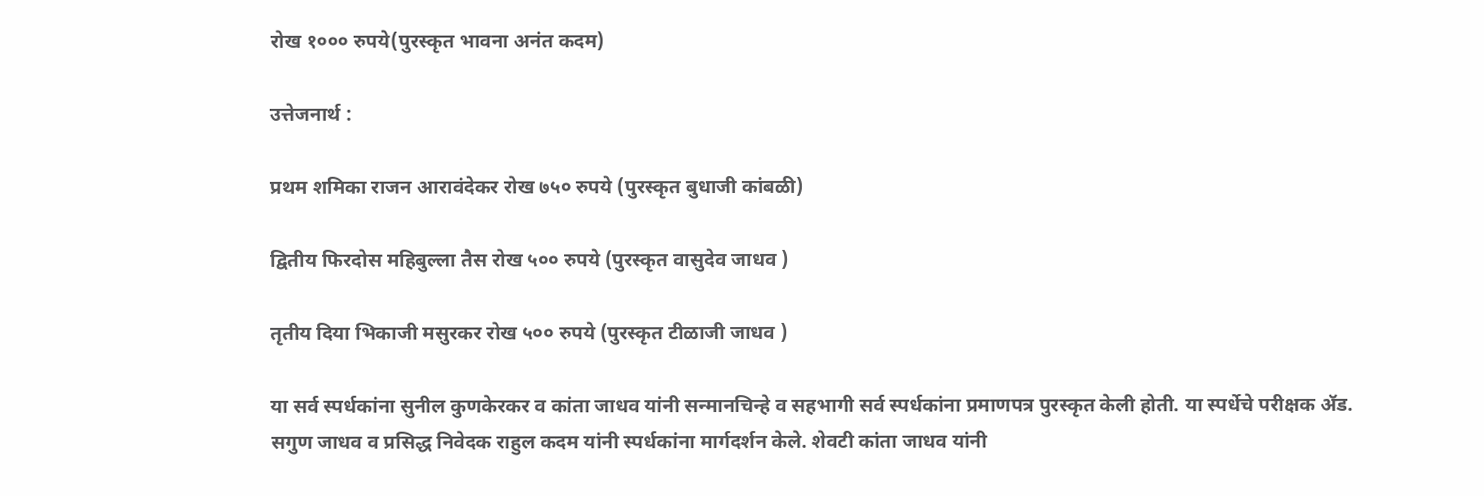रोख १००० रुपये(पुरस्कृत भावना अनंत कदम)

उत्तेजनार्थ :

प्रथम शमिका राजन आरावंदेकर रोख ७५० रुपये (पुरस्कृत बुधाजी कांबळी)

द्वितीय फिरदोस महिबुल्ला तैस रोख ५०० रुपये (पुरस्कृत वासुदेव जाधव )

तृतीय दिया भिकाजी मसुरकर रोख ५०० रुपये (पुरस्कृत टीळाजी जाधव )

या सर्व स्पर्धकांना सुनील कुणकेरकर व कांता जाधव यांनी सन्मानचिन्हे व सहभागी सर्व स्पर्धकांना प्रमाणपत्र पुरस्कृत केली होती. या स्पर्धेचे परीक्षक ॲड. सगुण जाधव व प्रसिद्ध निवेदक राहुल कदम यांनी स्पर्धकांना मार्गदर्शन केले. शेवटी कांता जाधव यांनी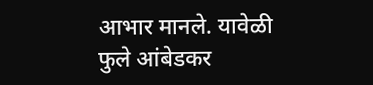आभार मानले. यावेळी फुले आंबेडकर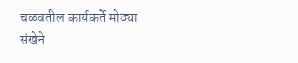चळवतील कार्यकर्ते मोठ्या संखेने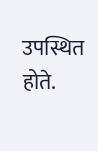उपस्थित होते.